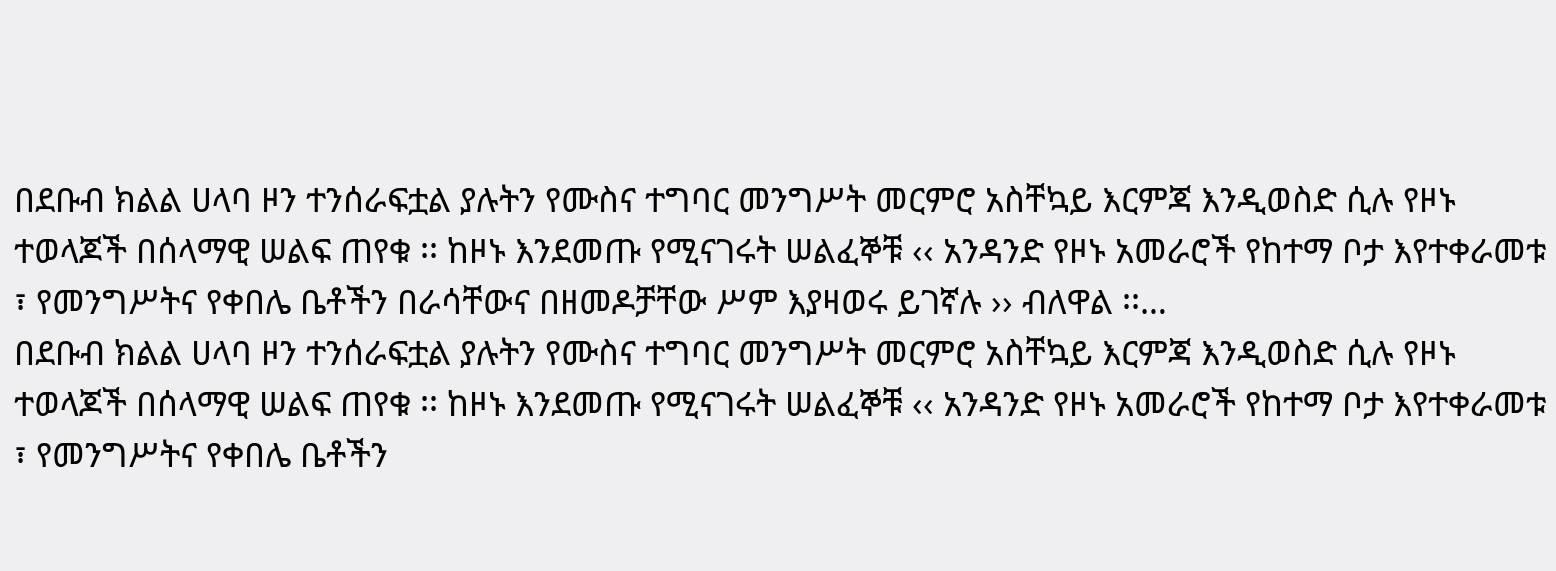በደቡብ ክልል ሀላባ ዞን ተንሰራፍቷል ያሉትን የሙስና ተግባር መንግሥት መርምሮ አስቸኳይ እርምጃ እንዲወስድ ሲሉ የዞኑ ተወላጆች በሰላማዊ ሠልፍ ጠየቁ ፡፡ ከዞኑ እንደመጡ የሚናገሩት ሠልፈኞቹ ‹‹ አንዳንድ የዞኑ አመራሮች የከተማ ቦታ እየተቀራመቱ ፣ የመንግሥትና የቀበሌ ቤቶችን በራሳቸውና በዘመዶቻቸው ሥም እያዛወሩ ይገኛሉ ›› ብለዋል ፡፡…
በደቡብ ክልል ሀላባ ዞን ተንሰራፍቷል ያሉትን የሙስና ተግባር መንግሥት መርምሮ አስቸኳይ እርምጃ እንዲወስድ ሲሉ የዞኑ ተወላጆች በሰላማዊ ሠልፍ ጠየቁ ፡፡ ከዞኑ እንደመጡ የሚናገሩት ሠልፈኞቹ ‹‹ አንዳንድ የዞኑ አመራሮች የከተማ ቦታ እየተቀራመቱ ፣ የመንግሥትና የቀበሌ ቤቶችን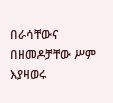በራሳቸውና በዘመዶቻቸው ሥም እያዛወሩ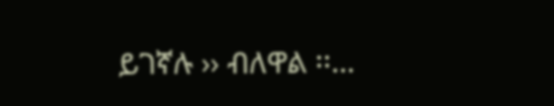ይገኛሉ ›› ብለዋል ፡፡…